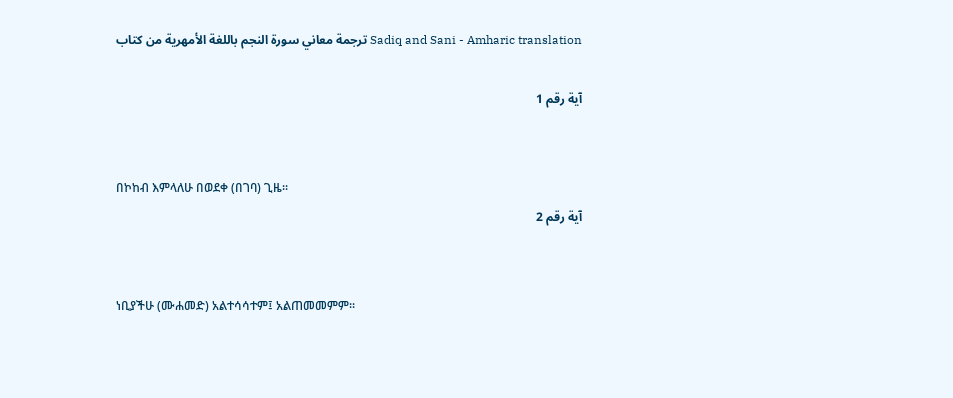ترجمة معاني سورة النجم باللغة الأمهرية من كتاب Sadiq and Sani - Amharic translation

آية رقم 1


በኮከብ እምላለሁ በወደቀ (በገባ) ጊዜ፡፡
آية رقم 2


ነቢያችሁ (ሙሐመድ) አልተሳሳተም፤ አልጠመመምም፡፡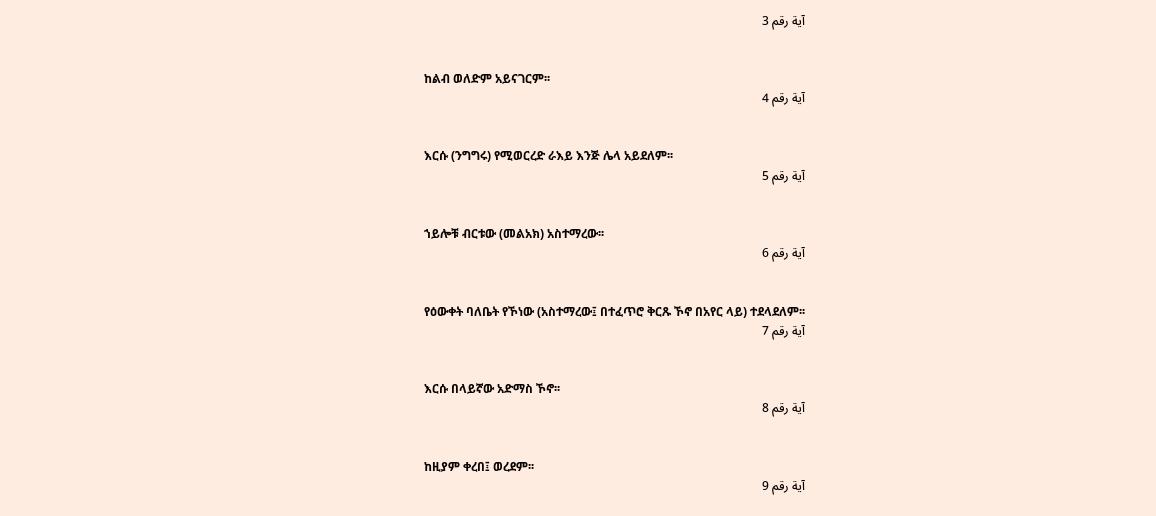آية رقم 3


ከልብ ወለድም አይናገርም፡፡
آية رقم 4


እርሱ (ንግግሩ) የሚወርረድ ራእይ እንጅ ሌላ አይደለም፡፡
آية رقم 5


ኀይሎቹ ብርቱው (መልአክ) አስተማረው፡፡
آية رقم 6


የዕውቀት ባለቤት የኾነው (አስተማረው፤ በተፈጥሮ ቅርጹ ኾኖ በአየር ላይ) ተደላደለም፡፡
آية رقم 7


እርሱ በላይኛው አድማስ ኾኖ፡፡
آية رقم 8


ከዚያም ቀረበ፤ ወረደም፡፡
آية رقم 9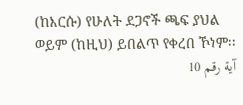(ከእርሱ) የሁለት ደጋኖች ጫፍ ያህል ወይም (ከዚህ) ይበልጥ የቀረበ ኾነም፡፡
آية رقم 10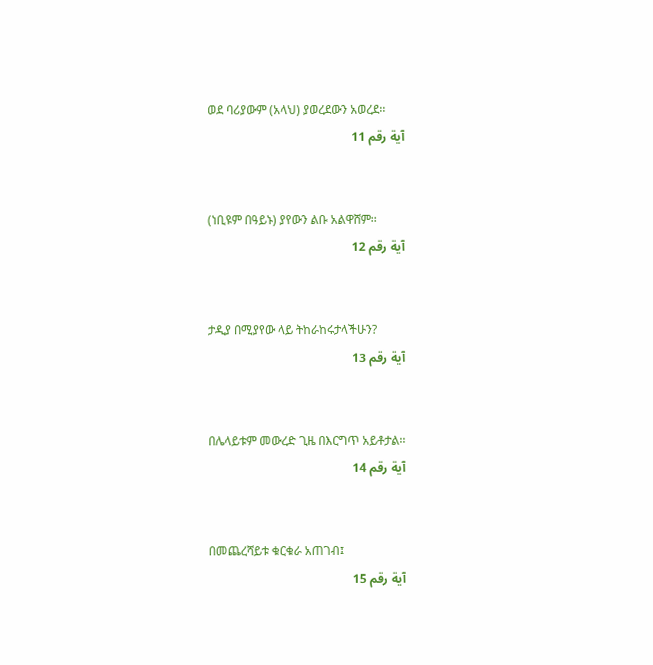ወደ ባሪያውም (አላህ) ያወረደውን አወረደ፡፡
آية رقم 11


(ነቢዩም በዓይኑ) ያየውን ልቡ አልዋሸም፡፡
آية رقم 12


ታዲያ በሚያየው ላይ ትከራከሩታላችሁን?
آية رقم 13


በሌላይቱም መውረድ ጊዜ በእርግጥ አይቶታል፡፡
آية رقم 14


በመጨረሻይቱ ቁርቁራ አጠገብ፤
آية رقم 15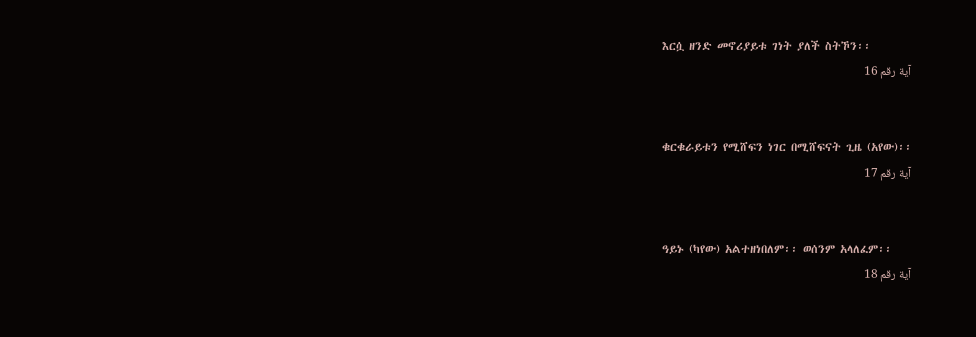እርሷ ዘንድ መኖሪያይቱ ገነት ያለች ስትኾን፡፡
آية رقم 16


ቁርቁራይቱን የሚሸፍን ነገር በሚሸፍናት ጊዜ (አየው)፡፡
آية رقم 17


ዓይኑ (ካየው) አልተዘነበለም፡፡ ወሰንም አላለፈም፡፡
آية رقم 18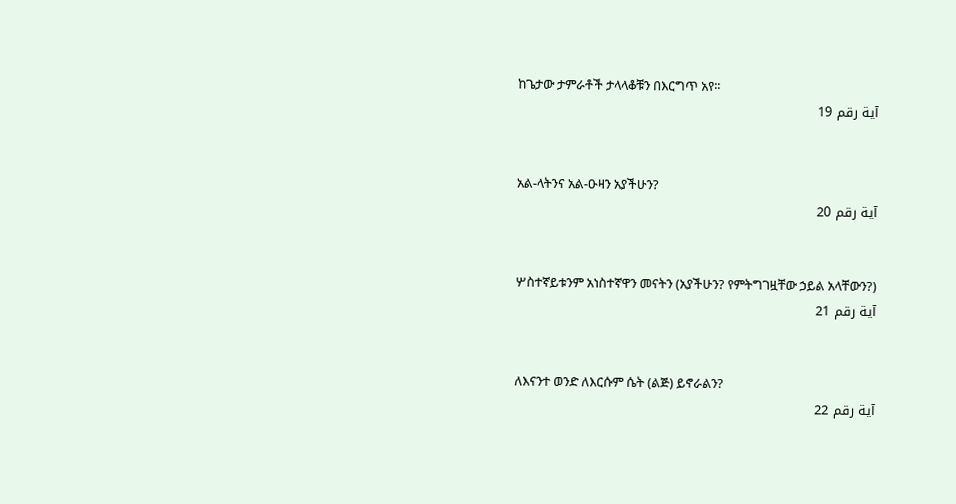ከጌታው ታምራቶች ታላላቆቹን በእርግጥ አየ፡፡
آية رقم 19


አል-ላትንና አል-ዑዛን አያችሁን?
آية رقم 20


ሦስተኛይቱንም አነስተኛዋን መናትን (አያችሁን? የምትግገዟቸው ኃይል አላቸውን?)
آية رقم 21


ለእናንተ ወንድ ለእርሱም ሴት (ልጅ) ይኖራልን?
آية رقم 22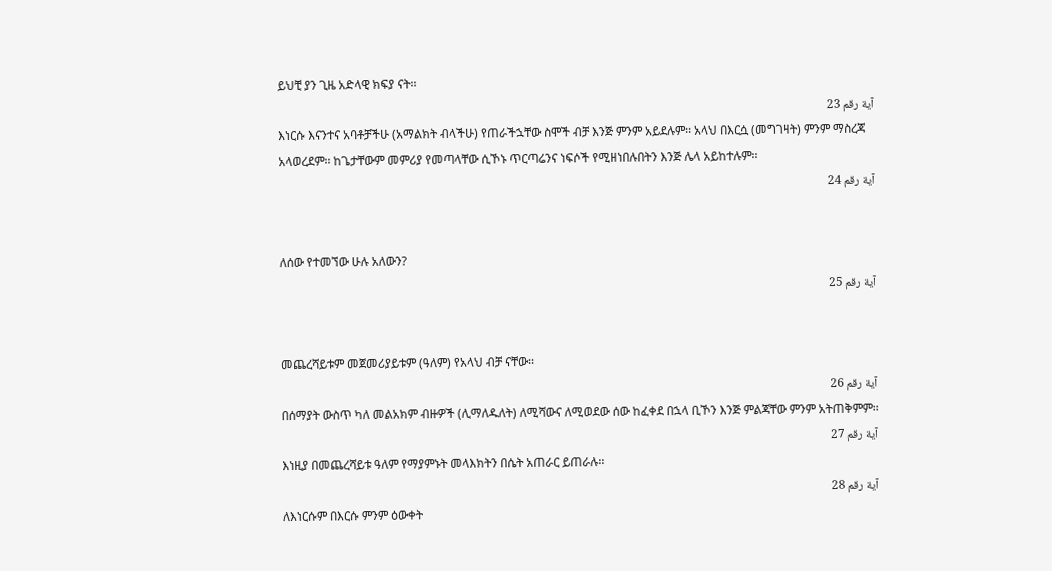ይህቺ ያን ጊዜ አድላዊ ክፍያ ናት፡፡
آية رقم 23
እነርሱ እናንተና አባቶቻችሁ (አማልክት ብላችሁ) የጠራችኋቸው ስሞች ብቻ እንጅ ምንም አይደሉም፡፡ አላህ በእርሷ (መግገዛት) ምንም ማስረጃ አላወረደም፡፡ ከጌታቸውም መምሪያ የመጣላቸው ሲኾኑ ጥርጣሬንና ነፍሶች የሚዘነበሉበትን እንጅ ሌላ አይከተሉም፡፡
آية رقم 24


ለሰው የተመኘው ሁሉ አለውን?
آية رقم 25


መጨረሻይቱም መጀመሪያይቱም (ዓለም) የአላህ ብቻ ናቸው፡፡
آية رقم 26
በሰማያት ውስጥ ካለ መልአክም ብዙዎች (ሊማለዱለት) ለሚሻውና ለሚወደው ሰው ከፈቀደ በኋላ ቢኾን እንጅ ምልጃቸው ምንም አትጠቅምም፡፡
آية رقم 27
እነዚያ በመጨረሻይቱ ዓለም የማያምኑት መላእክትን በሴት አጠራር ይጠራሉ፡፡
آية رقم 28
ለእነርሱም በእርሱ ምንም ዕውቀት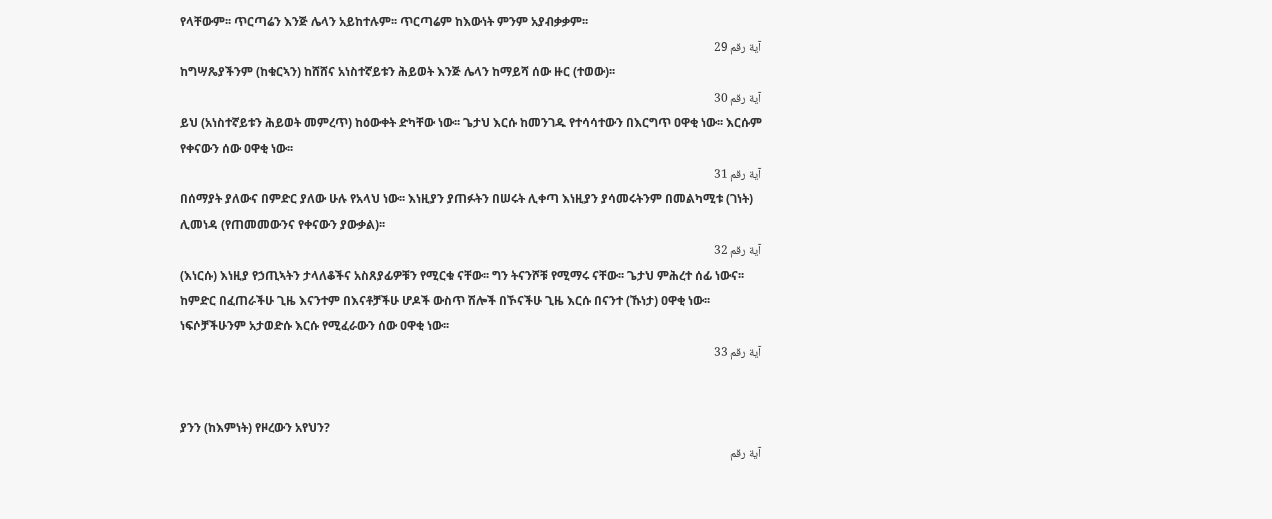የላቸውም፡፡ ጥርጣሬን እንጅ ሌላን አይከተሉም፡፡ ጥርጣሬም ከእውነት ምንም አያብቃቃም፡፡
آية رقم 29
ከግሣጼያችንም (ከቁርኣን) ከሸሸና አነስተኛይቱን ሕይወት እንጅ ሌላን ከማይሻ ሰው ዙር (ተወው)፡፡
آية رقم 30
ይህ (አነስተኛይቱን ሕይወት መምረጥ) ከዕውቀት ድካቸው ነው፡፡ ጌታህ እርሱ ከመንገዱ የተሳሳተውን በእርግጥ ዐዋቂ ነው፡፡ እርሱም የቀናውን ሰው ዐዋቂ ነው፡፡
آية رقم 31
በሰማያት ያለውና በምድር ያለው ሁሉ የአላህ ነው፡፡ እነዚያን ያጠፉትን በሠሩት ሊቀጣ እነዚያን ያሳመሩትንም በመልካሚቱ (ገነት) ሊመነዳ (የጠመመውንና የቀናውን ያውቃል)፡፡
آية رقم 32
(እነርሱ) እነዚያ የኃጢኣትን ታላለቆችና አስጸያፊዎቹን የሚርቁ ናቸው፡፡ ግን ትናንሾቹ የሚማሩ ናቸው፡፡ ጌታህ ምሕረተ ሰፊ ነውና፡፡ ከምድር በፈጠራችሁ ጊዜ እናንተም በእናቶቻችሁ ሆዶች ውስጥ ሽሎች በኾናችሁ ጊዜ እርሱ በናንተ (ኹነታ) ዐዋቂ ነው፡፡ ነፍሶቻችሁንም አታወድሱ እርሱ የሚፈራውን ሰው ዐዋቂ ነው፡፡
آية رقم 33


ያንን (ከእምነት) የዞረውን አየህን?
آية رقم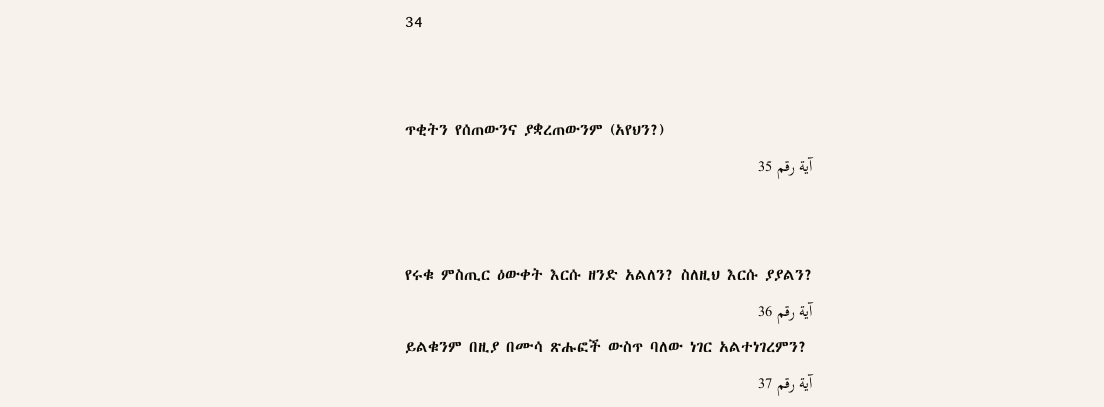34


ጥቂትን የሰጠውንና ያቋረጠውንም (አየህን?)
آية رقم 35


የሩቁ ምስጢር ዕውቀት እርሱ ዘንድ አልለን? ስለዚህ እርሱ ያያልን?
آية رقم 36
ይልቁንም በዚያ በሙሳ ጽሑፎች ውስጥ ባለው ነገር አልተነገረምን?
آية رقم 37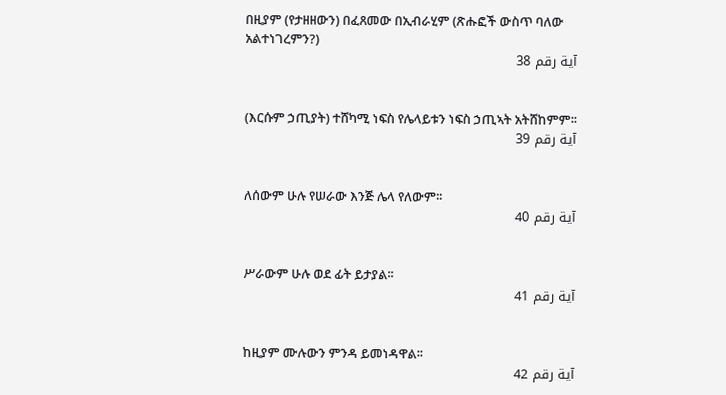በዚያም (የታዘዘውን) በፈጸመው በኢብራሂም (ጽሑፎች ውስጥ ባለው አልተነገረምን?)
آية رقم 38


(እርሱም ኃጢያት) ተሸካሚ ነፍስ የሌላይቱን ነፍስ ኃጢኣት አትሸከምም፡፡
آية رقم 39


ለሰውም ሁሉ የሠራው እንጅ ሌላ የለውም፡፡
آية رقم 40


ሥራውም ሁሉ ወደ ፊት ይታያል፡፡
آية رقم 41


ከዚያም ሙሉውን ምንዳ ይመነዳዋል፡፡
آية رقم 42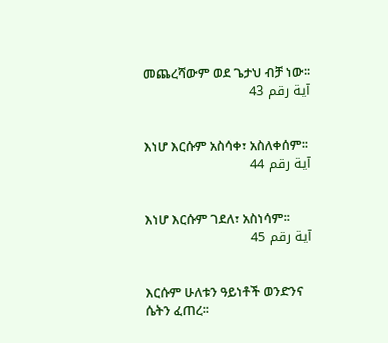መጨረሻውም ወደ ጌታህ ብቻ ነው፡፡
آية رقم 43


እነሆ እርሱም አስሳቀ፣ አስለቀሰም፡፡
آية رقم 44


እነሆ እርሱም ገደለ፣ አስነሳም፡፡
آية رقم 45


እርሱም ሁለቱን ዓይነቶች ወንድንና ሴትን ፈጠረ፡፡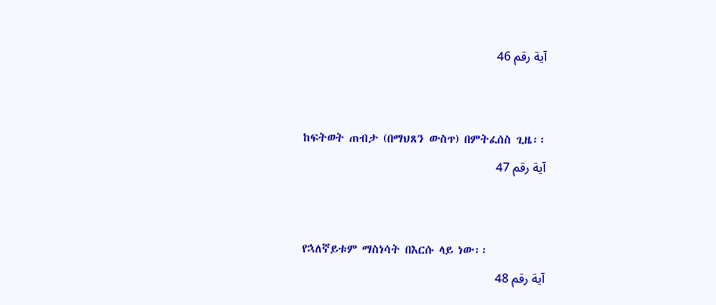آية رقم 46


ከፍትወት ጠብታ (በማህጸን ውስጥ) በምትፈሰስ ጊዜ፡፡
آية رقم 47


የኋለኛይቱም ማስነሳት በእርሱ ላይ ነው፡፡
آية رقم 48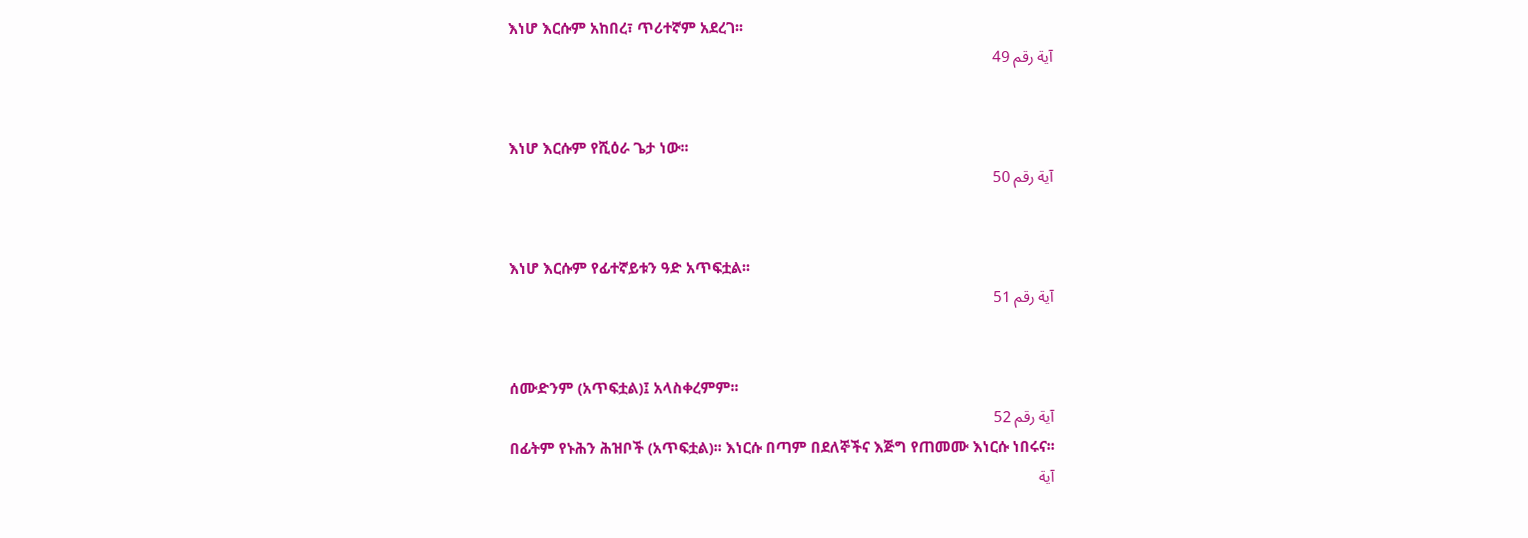እነሆ እርሱም አከበረ፣ ጥሪተኛም አደረገ፡፡
آية رقم 49


እነሆ እርሱም የሺዕራ ጌታ ነው፡፡
آية رقم 50


እነሆ እርሱም የፊተኛይቱን ዓድ አጥፍቷል፡፡
آية رقم 51


ሰሙድንም (አጥፍቷል)፤ አላስቀረምም፡፡
آية رقم 52
በፊትም የኑሕን ሕዝቦች (አጥፍቷል)፡፡ እነርሱ በጣም በደለኞችና እጅግ የጠመሙ እነርሱ ነበሩና፡፡
آية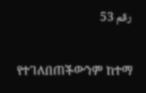رقم 53


የተገለበጠችውንም ከተማ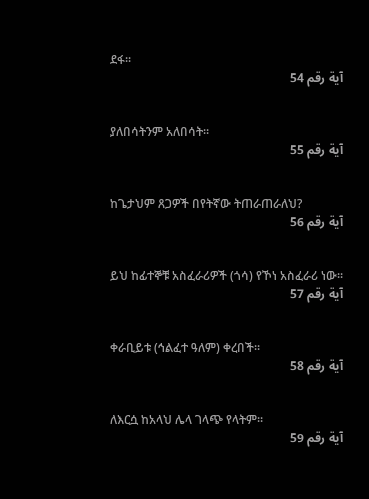ደፋ፡፡
آية رقم 54


ያለበሳትንም አለበሳት፡፡
آية رقم 55


ከጌታህም ጸጋዎች በየትኛው ትጠራጠራለህ?
آية رقم 56


ይህ ከፊተኞቹ አስፈራሪዎች (ጎሳ) የኾነ አስፈራሪ ነው፡፡
آية رقم 57


ቀራቢይቱ (ኅልፈተ ዓለም) ቀረበች፡፡
آية رقم 58


ለእርሷ ከአላህ ሌላ ገላጭ የላትም፡፡
آية رقم 59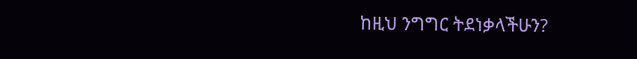ከዚህ ንግግር ትደነቃላችሁን?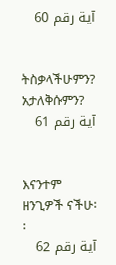آية رقم 60


ትስቃላችሁምን? አታለቅሱምን?
آية رقم 61


እናንተም ዘንጊዎች ናችሁ፡፡
آية رقم 62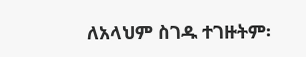ለአላህም ስገዱ ተገዙትም፡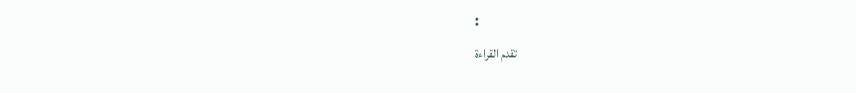፡
تقدم القراءة